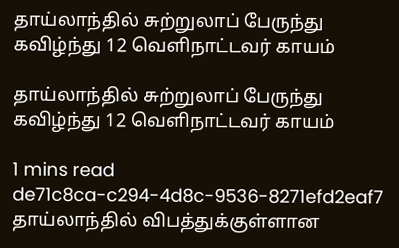தாய்லாந்தில் சுற்றுலாப் பேருந்து கவிழ்ந்து 12 வெளிநாட்டவர் காயம்

தாய்லாந்தில் சுற்றுலாப் பேருந்து கவிழ்ந்து 12 வெளிநாட்டவர் காயம்

1 mins read
de71c8ca-c294-4d8c-9536-8271efd2eaf7
தாய்லாந்தில் விபத்துக்குள்ளான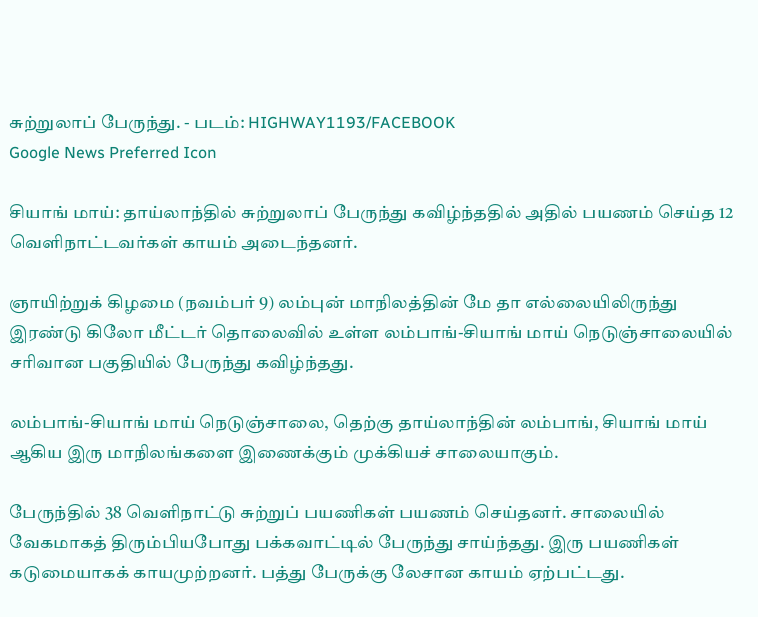சுற்றுலாப் பேருந்து. - படம்: HIGHWAY1193/FACEBOOK
Google News Preferred Icon

சியாங் மாய்: தாய்லாந்தில் சுற்றுலாப் பேருந்து கவிழ்ந்ததில் அதில் பயணம் செய்த 12 வெளிநாட்டவர்கள் காயம் அடைந்தனர்.

ஞாயிற்றுக் கிழமை (நவம்பர் 9) லம்புன் மாநிலத்தின் மே தா எல்லையிலிருந்து இரண்டு கிலோ மீட்டர் தொலைவில் உள்ள லம்பாங்-சியாங் மாய் நெடுஞ்சாலையில் சரிவான பகுதியில் பேருந்து கவிழ்ந்தது.

லம்பாங்-சியாங் மாய் நெடுஞ்சாலை, தெற்கு தாய்லாந்தின் லம்பாங், சியாங் மாய் ஆகிய இரு மாநிலங்களை இணைக்கும் முக்கியச் சாலையாகும்.

பேருந்தில் 38 வெளிநாட்டு சுற்றுப் பயணிகள் பயணம் செய்தனர். சாலையில் வேகமாகத் திரும்பியபோது பக்கவாட்டில் பேருந்து சாய்ந்தது. இரு பயணிகள் கடுமையாகக் காயமுற்றனர். பத்து பேருக்கு லேசான காயம் ஏற்பட்டது.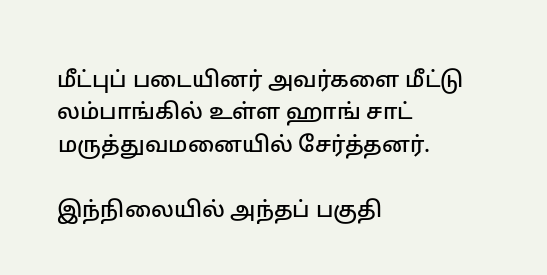மீட்புப் படையினர் அவர்களை மீட்டு லம்பாங்கில் உள்ள ஹாங் சாட் மருத்துவமனையில் சேர்த்தனர்.

இந்நிலையில் அந்தப் பகுதி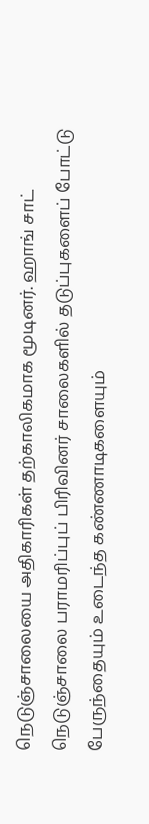நெடுஞ்சாலையை அதிகாரிகள் தற்காலிகமாக மூடினர். ஹாங் சாட் நெடுஞ்சாலை பராமரிப்புப் பிரிவினர் சாலைகளில் தடுப்புகளைப் போட்டு பேருந்தையும் உடைந்த கண்ணாடிகளையும்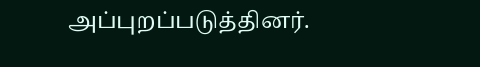அப்புறப்படுத்தினர்.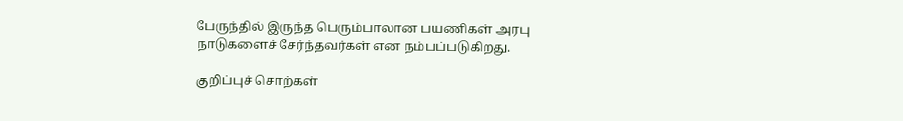பேருந்தில் இருந்த பெரும்பாலான பயணிகள் அரபு நாடுகளைச் சேர்ந்தவர்கள் என நம்பப்படுகிறது.

குறிப்புச் சொற்கள்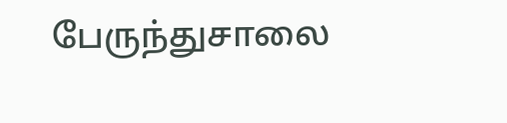பேருந்துசாலை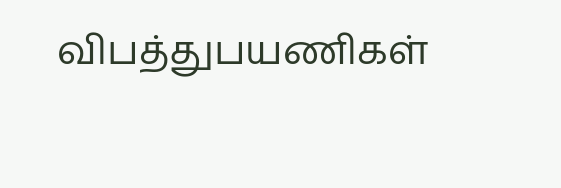விபத்துபயணிகள்